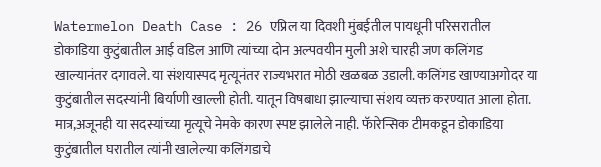Watermelon Death Case : 26 एप्रिल या दिवशी मुंबईतील पायधूनी परिसरातील डोकाडिया कुटुंबातील आई वडिल आणि त्यांच्या दोन अल्पवयीन मुली अशे चारही जण कलिंगड खाल्यानंतर दगावले. या संशयास्पद मृत्यूनंतर राज्यभरात मोठी खळबळ उडाली. कलिंगड खाण्याअगोदर या कुटुंबातील सदस्यांनी बिर्याणी खाल्ली होती. यातून विषबाधा झाल्याचा संशय व्यक्त करण्यात आला होता. मात्र,अजूनही या सदस्यांच्या मृत्यूचे नेमके कारण स्पष्ट झालेले नाही. फॅारेन्सिक टीमकडून डोकाडिया कुटुंबातील घरातील त्यांनी खालेल्या कलिंगडाचे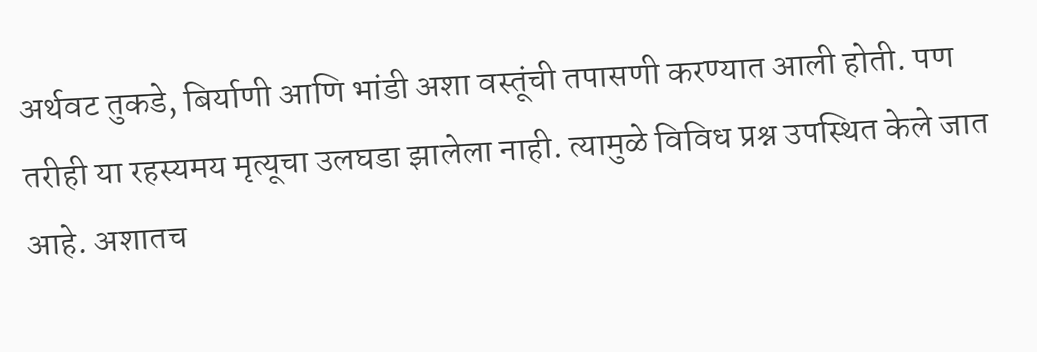अर्थवट तुकडे, बिर्याणी आणि भांडी अशा वस्तूंची तपासणी करण्यात आली होती. पण तरीही या रहस्यमय मृत्यूचा उलघडा झालेला नाही. त्यामुळे विविध प्रश्न उपस्थित केले जात आहे. अशातच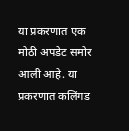या प्रकरणात एक मोठी अपडेट समोर आली आहे. या प्रकरणात कलिंगड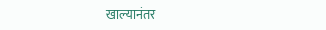खाल्यानंतर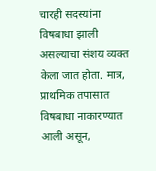चारही सदस्यांना विषबाधा झाली असल्याचा संशय व्यक्त केला जात होता. मात्र, प्राथमिक तपासात विषबाधा नाकारण्यात आली असून,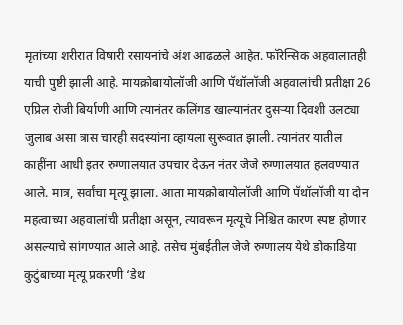मृतांच्या शरीरात विषारी रसायनांचे अंश आढळले आहेत. फॉरेन्सिक अहवालातही याची पुष्टी झाली आहे. मायक्रोबायोलॉजी आणि पॅथॉलॉजी अहवालांची प्रतीक्षा 26 एप्रिल रोजी बिर्याणी आणि त्यानंतर कलिंगड खाल्यानंतर दुसऱ्या दिवशी उलट्या जुलाब असा त्रास चारही सदस्यांना व्हायला सुरूवात झाली. त्यानंतर यातील काहींना आधी इतर रुग्णालयात उपचार देऊन नंतर जेजे रुग्णालयात हलवण्यात आले. मात्र, सर्वांचा मृत्यू झाला. आता मायक्रोबायोलॉजी आणि पॅथॉलॉजी या दोन महत्वाच्या अहवालांची प्रतीक्षा असून, त्यावरून मृत्यूचे निश्चित कारण स्पष्ट होणार असल्याचे सांगण्यात आले आहे. तसेच मुंबईतील जेजे रुग्णालय येथे डोकाडिया कुटुंबाच्या मृत्यू प्रकरणी ‘डेथ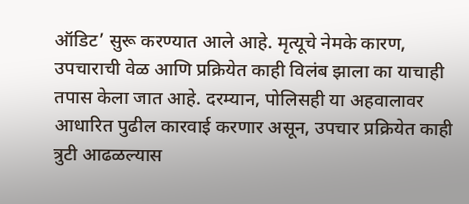ऑडिट’ सुरू करण्यात आले आहे. मृत्यूचे नेमके कारण, उपचाराची वेळ आणि प्रक्रियेत काही विलंब झाला का याचाही तपास केला जात आहे. दरम्यान, पोलिसही या अहवालावर आधारित पुढील कारवाई करणार असून, उपचार प्रक्रियेत काही त्रुटी आढळल्यास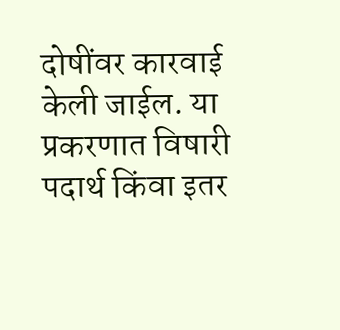दोषींवर कारवाई केली जाईल. या प्रकरणात विषारी पदार्थ किंवा इतर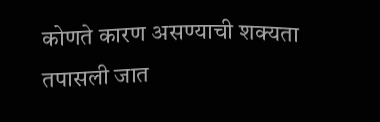कोणते कारण असण्याची शक्यता तपासली जात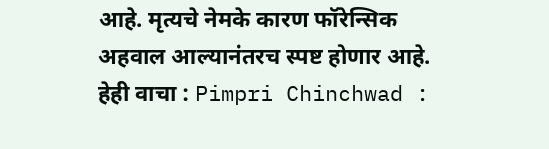आहे. मृत्यचे नेमके कारण फॉरेन्सिक अहवाल आल्यानंतरच स्पष्ट होणार आहे. हेही वाचा : Pimpri Chinchwad :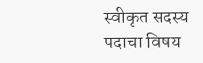स्वीकृत सदस्य पदाचा विषय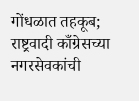गोंधळात तहकूब; राष्ट्रवादी काँग्रेसच्या नगरसेवकांची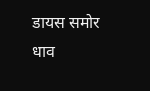डायस समोर धाव